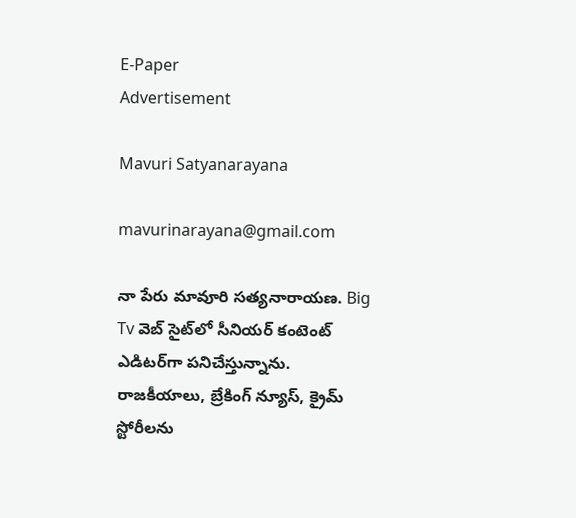E-Paper
Advertisement

Mavuri Satyanarayana

mavurinarayana@gmail.com

నా పేరు మావూరి సత్యనారాయణ. Big Tv వెబ్ సైట్‌లో సీనియర్ కంటెంట్ ఎడిటర్‌గా పనిచేస్తున్నాను. రాజకీయాలు, బ్రేకింగ్ న్యూస్, క్రైమ్ స్టోరీలను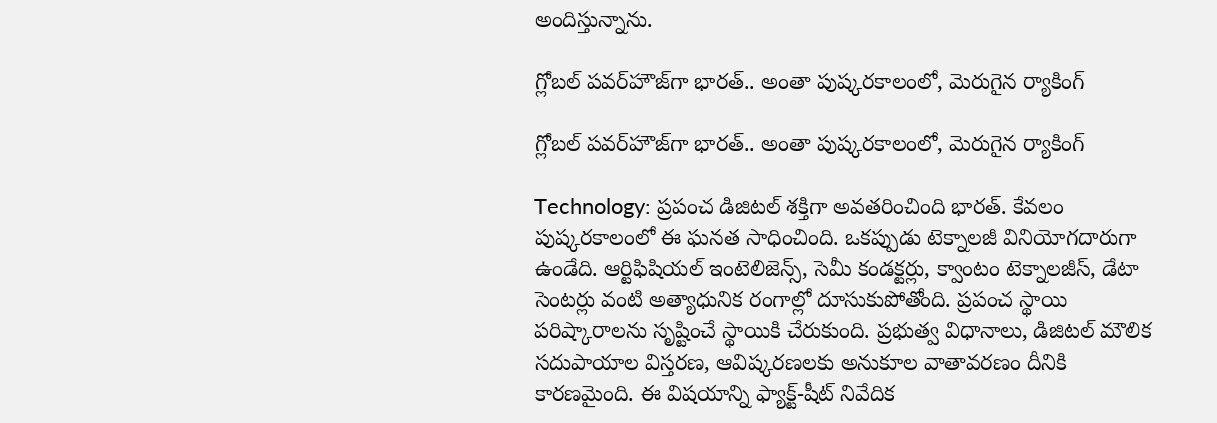అందిస్తున్నాను.

గ్లోబల్ పవర్‌హౌజ్‌గా భారత్.. అంతా పుష్కరకాలంలో, మెరుగైన ర్యాకింగ్

గ్లోబల్ పవర్‌హౌజ్‌గా భారత్.. అంతా పుష్కరకాలంలో, మెరుగైన ర్యాకింగ్

Technology: ప్రపంచ డిజిటల్ శక్తిగా అవతరించింది‌ భారత్. కేవలం పుష్కరకాలంలో ఈ ఘనత సాధించింది. ఒకప్పుడు టెక్నాలజీ వినియోగదారుగా ఉండేది. ఆర్టిఫిషియల్ ఇంటెలిజెన్స్, సెమీ కండక్టర్లు, క్వాంటం టెక్నాలజీస్, డేటా సెంటర్లు వంటి అత్యాధునిక రంగాల్లో దూసుకుపోతోంది. ప్రపంచ స్థాయి పరిష్కారాలను సృష్టించే స్థాయికి చేరుకుంది. ప్రభుత్వ విధానాలు, డిజిటల్ మౌలిక సదుపాయాల విస్తరణ, ఆవిష్కరణలకు అనుకూల వాతావరణం దీనికి కారణమైంది. ఈ విషయాన్ని ఫ్యాక్ట్-షీట్ నివేదిక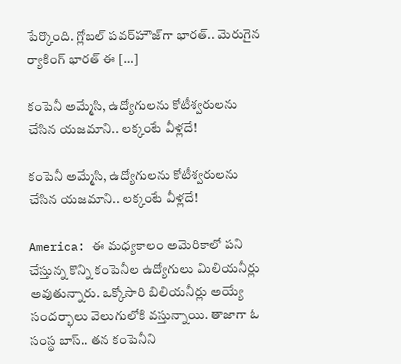పేర్కొంది. గ్లోబల్ పవర్‌హౌజ్‌గా భారత్.. మెరుగైన ర్యాకింగ్ భారత్ ఈ […]

కంపెనీ అమ్మేసి, ఉద్యోగులను కోటీశ్వరులను చేసిన యజమాని.. లక్కంటే వీళ్లదే!

కంపెనీ అమ్మేసి, ఉద్యోగులను కోటీశ్వరులను చేసిన యజమాని.. లక్కంటే వీళ్లదే!

America: ఈ మధ్యకాలం అమెరికాలో పని చేస్తున్న కొన్ని కంపెనీల ఉద్యోగులు మిలియనీర్లు అవుతున్నారు. ఒక్కోసారి బిలియనీర్లు అయ్యే సందర్భాలు వెలుగులోకి వస్తున్నాయి. తాజాగా ఓ సంస్థ బాస్.. తన కంపెనీని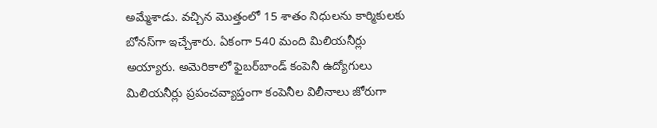అమ్మేశాడు. వచ్చిన మొత్తంలో 15 శాతం నిధులను కార్మికులకు బోనస్‌గా ఇచ్చేశారు. ఏకంగా 540 మంది మిలియనీర్లు అయ్యారు. అమెరికాలో ఫైబర్‌‌బాండ్ కంపెనీ ఉద్యోగులు మిలియనీర్లు ప్రపంచవ్యాప్తంగా కంపెనీల విలీనాలు జోరుగా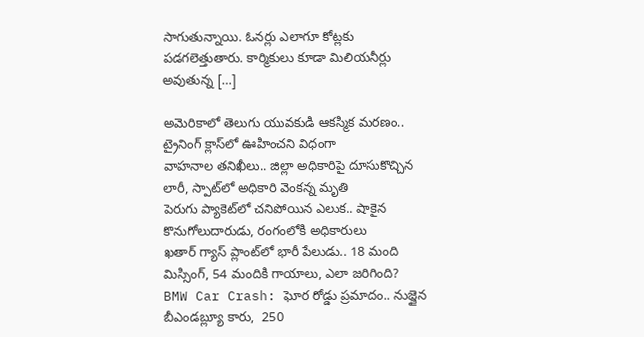సాగుతున్నాయి. ఓనర్లు ఎలాగూ కోట్లకు పడగలెత్తుతారు. కార్మికులు కూడా మిలియనీర్లు అవుతున్న […]

అమెరికాలో తెలుగు యువకుడి ఆకస్మిక మరణం.. ట్రైనింగ్ క్లాస్‌లో ఊహించని విధంగా
వాహనాల తనిఖీలు.. జిల్లా అధికారిపై దూసుకొచ్చిన లారీ, స్పాట్‌లో అధికారి వెంకన్న మృతి
పెరుగు ప్యాకెట్‌లో చనిపోయిన ఎలుక.. షాకైన కొనుగోలుదారుడు, రంగంలోకి అధికారులు
ఖతార్ గ్యాస్ ప్లాంట్‌లో భారీ పేలుడు.. 18 మంది మిస్సింగ్, 54 మందికి గాయాలు, ఎలా జరిగింది?
BMW Car Crash: ఘోర రోడ్డు ప్రమాదం.. నుజ్జైన బీఎండబ్ల్యూ కారు,  250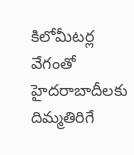కిలోమీటర్ల వేగంతో
హైదరాబాదీలకు దిమ్మతిరిగే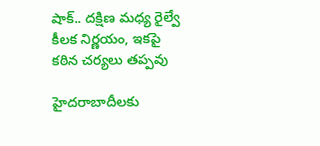షాక్.. దక్షిణ మధ్య రైల్వే కీలక నిర్ణయం, ఇకపై కఠిన చర్యలు తప్పవు

హైదరాబాదీలకు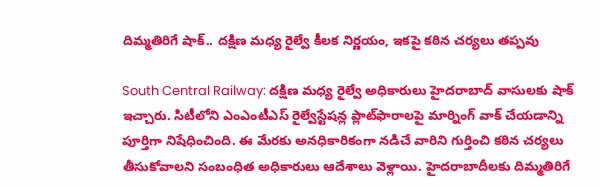దిమ్మతిరిగే షాక్.. దక్షిణ మధ్య రైల్వే కీలక నిర్ణయం, ఇకపై కఠిన చర్యలు తప్పవు

South Central Railway: దక్షిణ మధ్య రైల్వే అధికారులు హైదరాబాద్ వాసులకు షాక్ ఇచ్చారు. సిటీలోని ఎంఎంటీఎస్ రైల్వే‌స్టేషన్ల ప్లాట్‌ఫారాలపై మార్నింగ్ వాక్ చేయడాన్ని పూర్తిగా నిషేధించింది. ఈ మేరకు అనధికారికంగా నడిచే వారిని గుర్తించి కఠిన చర్యలు తీసుకోవాలని సంబంధిత అధికారులు ఆదేశాలు వెళ్లాయి. హైదరాబాదీలకు దిమ్మతిరిగే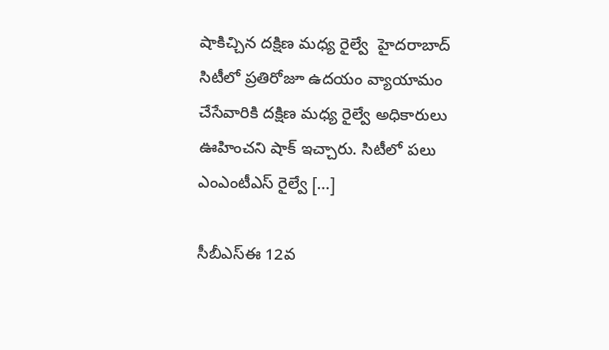షాకిచ్చిన దక్షిణ మధ్య రైల్వే  హైదరాబాద్ సిటీలో ప్రతిరోజూ ఉదయం వ్యాయామం చేసేవారికి దక్షిణ మధ్య రైల్వే అధికారులు ఊహించని షాక్ ఇచ్చారు. సిటీలో పలు ఎంఎంటీఎస్ రైల్వే […]

సీబీఎస్ఈ 12వ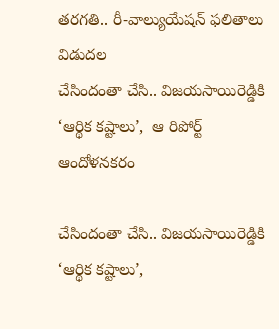తరగతి.. రీ-వాల్యుయేషన్ ఫలితాలు విడుదల
చేసిందంతా చేసి.. విజయసాయిరెడ్డికి ‘ఆర్థిక కష్టాలు’,  ఆ రిపోర్ట్ ఆందోళనకరం

చేసిందంతా చేసి.. విజయసాయిరెడ్డికి ‘ఆర్థిక కష్టాలు’,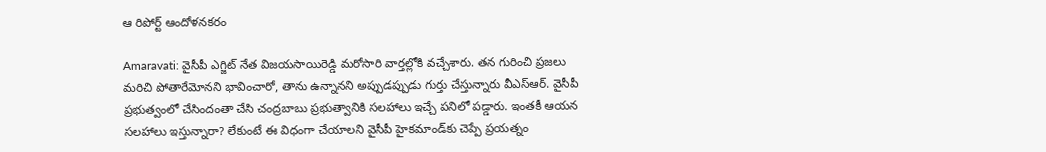ఆ రిపోర్ట్ ఆందోళనకరం

Amaravati: వైసీపీ ఎగ్జిట్ నేత విజయసాయిరెడ్డి మరోసారి వార్తల్లోకి వచ్చేశారు. తన గురించి ప్రజలు మరిచి పోతారేమోనని భావించారో, తాను ఉన్నానని అప్పుడప్పుడు గుర్తు చేస్తున్నారు వీఎస్ఆర్. వైసీపీ ప్రభుత్వంలో చేసిందంతా చేసి చంద్రబాబు ప్రభుత్వానికి సలహాలు ఇచ్చే పనిలో పడ్డారు. ఇంతకీ ఆయన సలహాలు ఇస్తున్నారా? లేకుంటే ఈ విధంగా చేయాలని వైసీపీ హైకమాండ్‌కు చెప్పే ప్రయత్నం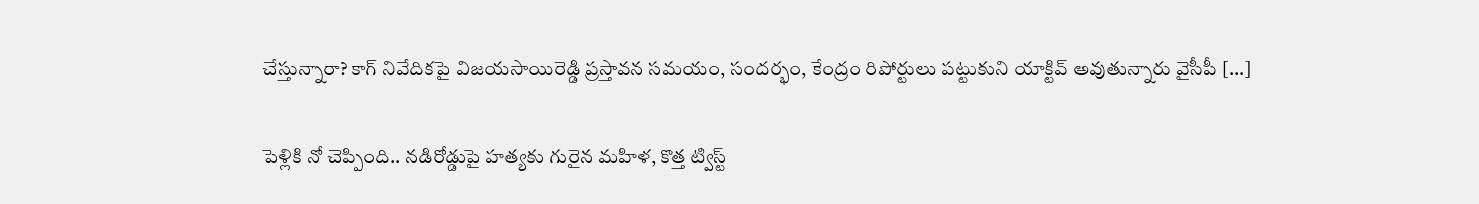చేస్తున్నారా? కాగ్ నివేదికపై విజయసాయిరెడ్డి ప్రస్తావన సమయం, సందర్భం, కేంద్రం రిపోర్టులు పట్టుకుని యాక్టివ్ అవుతున్నారు వైసీపీ […]

పెళ్లికి నో చెప్పింది.. నడిరోడ్డుపై హత్యకు గురైన మహిళ, కొత్త ట్విస్ట్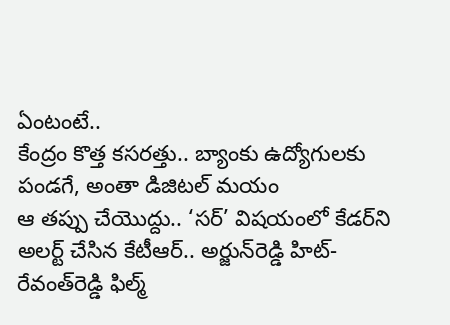ఏంటంటే..
కేంద్రం కొత్త కసరత్తు.. బ్యాంకు ఉద్యోగులకు పండగే, అంతా డిజిటల్ మయం
ఆ తప్పు చేయొద్దు.. ‘సర్’ విషయంలో కేడర్‌ని అలర్ట్ చేసిన కేటీఆర్.. అర్జున్‌రెడ్డి హిట్-రేవంత్‌రెడ్డి ఫిల్మ్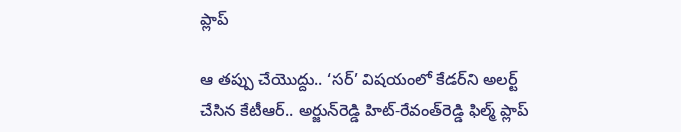ప్లాప్

ఆ తప్పు చేయొద్దు.. ‘సర్’ విషయంలో కేడర్‌ని అలర్ట్ చేసిన కేటీఆర్.. అర్జున్‌రెడ్డి హిట్-రేవంత్‌రెడ్డి ఫిల్మ్ ప్లాప్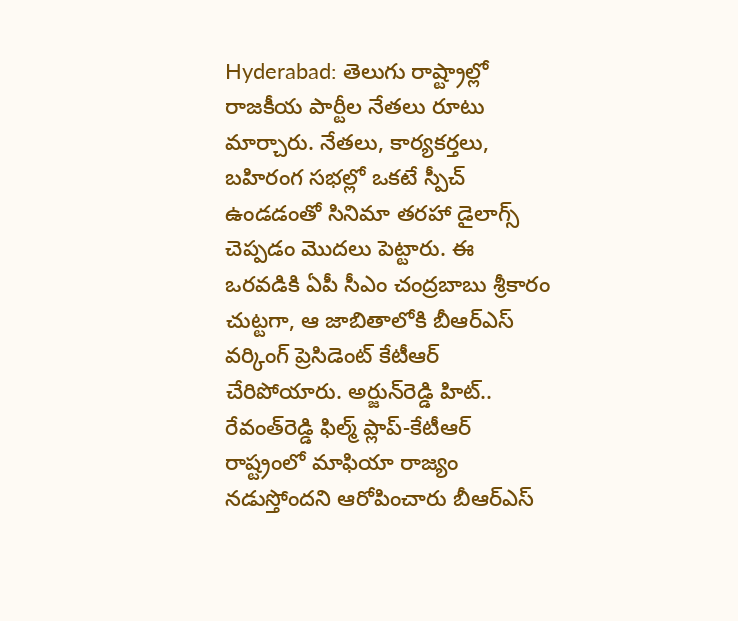Hyderabad: తెలుగు రాష్ట్రాల్లో రాజకీయ పార్టీల నేతలు రూటు మార్చారు. నేతలు, కార్యకర్తలు, బహిరంగ సభల్లో ఒకటే స్పీచ్ ఉండడంతో సినిమా తరహా డైలాగ్స్ చెప్పడం మొదలు పెట్టారు. ఈ ఒరవడికి ఏపీ సీఎం చంద్రబాబు శ్రీకారం చుట్టగా, ఆ జాబితాలోకి బీఆర్ఎస్ వర్కింగ్ ప్రెసిడెంట్ కేటీఆర్ చేరిపోయారు. అర్జున్‌రెడ్డి హిట్.. రేవంత్‌రెడ్డి ఫిల్మ్ ప్లాప్-కేటీఆర్ రాష్ట్రంలో మాఫియా రాజ్యం నడుస్తోందని ఆరోపించారు బీఆర్ఎస్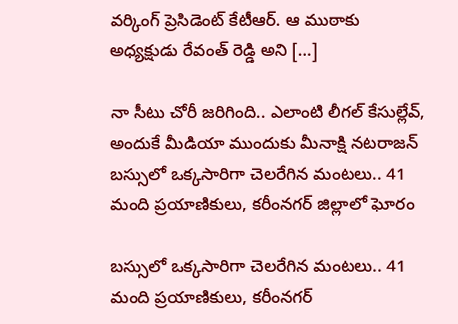వర్కింగ్ ప్రెసిడెంట్ కేటీఆర్. ఆ ముఠాకు అధ్యక్షుడు రేవంత్ రెడ్డి అని […]

నా సీటు చోరీ జరిగింది.. ఎలాంటి లీగల్ కేసుల్లేవ్, అందుకే మీడియా ముందుకు మీనాక్షి నటరాజన్
బస్సులో ఒక్కసారిగా చెలరేగిన మంటలు.. 41 మంది ప్రయాణికులు, కరీంనగర్ జిల్లాలో ఘోరం

బస్సులో ఒక్కసారిగా చెలరేగిన మంటలు.. 41 మంది ప్రయాణికులు, కరీంనగర్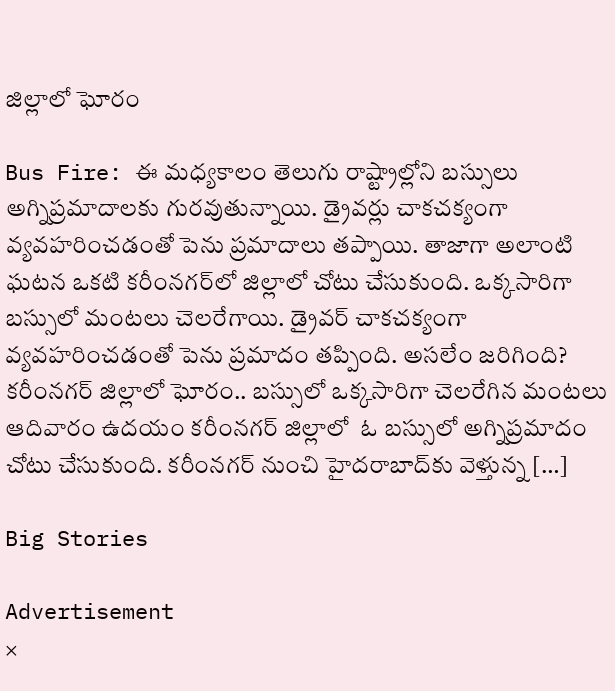జిల్లాలో ఘోరం

Bus Fire: ఈ మధ్యకాలం తెలుగు రాష్ట్రాల్లోని బస్సులు అగ్నిప్రమాదాలకు గురవుతున్నాయి. డ్రైవర్లు చాకచక్యంగా వ్యవహరించడంతో పెను ప్రమాదాలు తప్పాయి. తాజాగా అలాంటి ఘటన ఒకటి కరీంనగర్‌లో జిల్లాలో చోటు చేసుకుంది. ఒక్కసారిగా బస్సులో మంటలు చెలరేగాయి. డ్రైవర్ చాకచక్యంగా వ్యవహరించడంతో పెను ప్రమాదం తప్పింది. అసలేం జరిగింది? కరీంనగర్ జిల్లాలో ఘోరం.. బస్సులో ఒక్కసారిగా చెలరేగిన మంటలు ఆదివారం ఉదయం కరీంనగర్ జిల్లాలో  ఓ బస్సులో అగ్నిప్రమాదం చోటు చేసుకుంది. కరీంనగర్ నుంచి హైదరాబాద్‌కు వెళ్తున్న […]

Big Stories

Advertisement
×